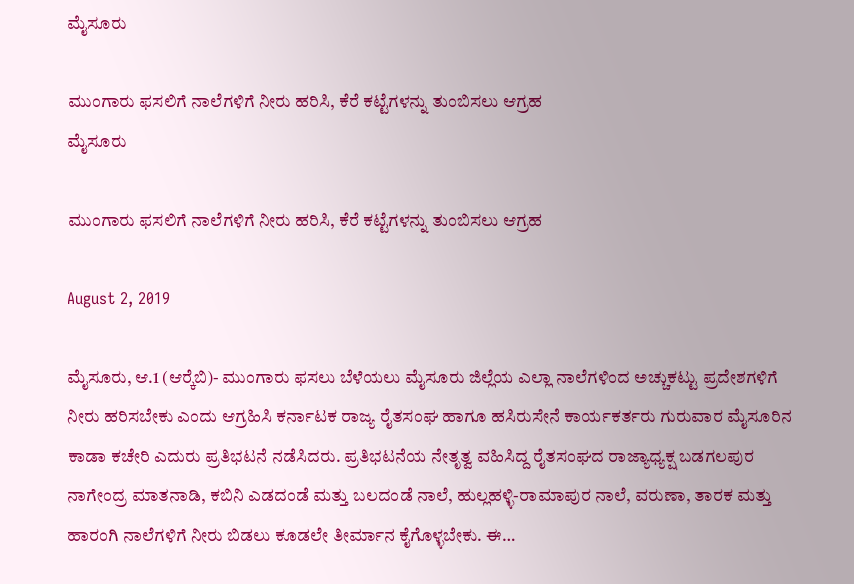ಮೈಸೂರು

ಮುಂಗಾರು ಫಸಲಿಗೆ ನಾಲೆಗಳಿಗೆ ನೀರು ಹರಿಸಿ, ಕೆರೆ ಕಟ್ಟೆಗಳನ್ನು ತುಂಬಿಸಲು ಆಗ್ರಹ
ಮೈಸೂರು

ಮುಂಗಾರು ಫಸಲಿಗೆ ನಾಲೆಗಳಿಗೆ ನೀರು ಹರಿಸಿ, ಕೆರೆ ಕಟ್ಟೆಗಳನ್ನು ತುಂಬಿಸಲು ಆಗ್ರಹ

August 2, 2019

ಮೈಸೂರು, ಆ.1 (ಆರ್‍ಕೆಬಿ)- ಮುಂಗಾರು ಫಸಲು ಬೆಳೆಯಲು ಮೈಸೂರು ಜಿಲ್ಲೆಯ ಎಲ್ಲಾ ನಾಲೆಗಳಿಂದ ಅಚ್ಚುಕಟ್ಟು ಪ್ರದೇಶಗಳಿಗೆ ನೀರು ಹರಿಸಬೇಕು ಎಂದು ಆಗ್ರಹಿಸಿ ಕರ್ನಾಟಕ ರಾಜ್ಯ ರೈತಸಂಘ ಹಾಗೂ ಹಸಿರುಸೇನೆ ಕಾರ್ಯಕರ್ತರು ಗುರುವಾರ ಮೈಸೂರಿನ ಕಾಡಾ ಕಚೇರಿ ಎದುರು ಪ್ರತಿಭಟನೆ ನಡೆಸಿದರು. ಪ್ರತಿಭಟನೆಯ ನೇತೃತ್ವ ವಹಿಸಿದ್ದ ರೈತಸಂಘದ ರಾಜ್ಯಾಧ್ಯಕ್ಷ ಬಡಗಲಪುರ ನಾಗೇಂದ್ರ ಮಾತನಾಡಿ, ಕಬಿನಿ ಎಡದಂಡೆ ಮತ್ತು ಬಲದಂಡೆ ನಾಲೆ, ಹುಲ್ಲಹಳ್ಳಿ-ರಾಮಾಪುರ ನಾಲೆ, ವರುಣಾ, ತಾರಕ ಮತ್ತು ಹಾರಂಗಿ ನಾಲೆಗಳಿಗೆ ನೀರು ಬಿಡಲು ಕೂಡಲೇ ತೀರ್ಮಾನ ಕೈಗೊಳ್ಳಬೇಕು. ಈ…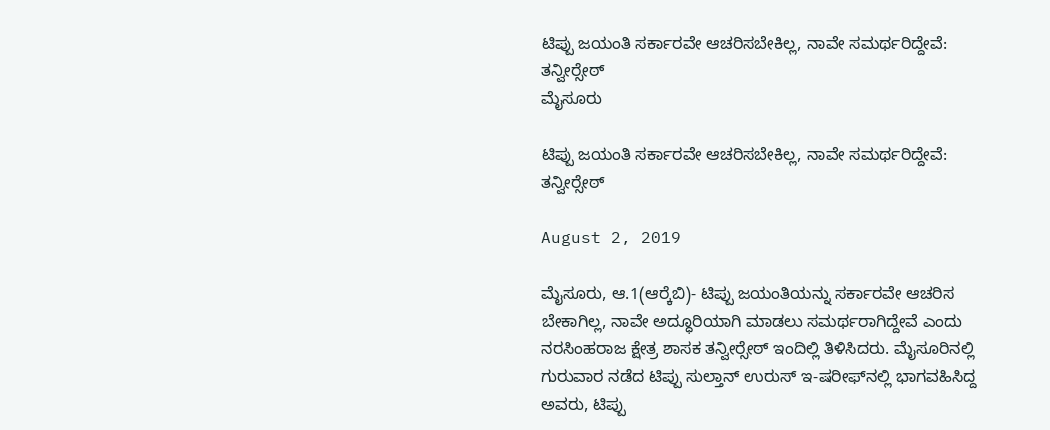ಟಿಪ್ಪು ಜಯಂತಿ ಸರ್ಕಾರವೇ ಆಚರಿಸಬೇಕಿಲ್ಲ, ನಾವೇ ಸಮರ್ಥರಿದ್ದೇವೆ: ತನ್ವೀರ್‍ಸೇಠ್
ಮೈಸೂರು

ಟಿಪ್ಪು ಜಯಂತಿ ಸರ್ಕಾರವೇ ಆಚರಿಸಬೇಕಿಲ್ಲ, ನಾವೇ ಸಮರ್ಥರಿದ್ದೇವೆ: ತನ್ವೀರ್‍ಸೇಠ್

August 2, 2019

ಮೈಸೂರು, ಆ.1(ಆರ್‍ಕೆಬಿ)- ಟಿಪ್ಪು ಜಯಂತಿಯನ್ನು ಸರ್ಕಾರವೇ ಆಚರಿಸ ಬೇಕಾಗಿಲ್ಲ, ನಾವೇ ಅದ್ಧೂರಿಯಾಗಿ ಮಾಡಲು ಸಮರ್ಥರಾಗಿದ್ದೇವೆ ಎಂದು ನರಸಿಂಹರಾಜ ಕ್ಷೇತ್ರ ಶಾಸಕ ತನ್ವೀರ್‍ಸೇಠ್ ಇಂದಿಲ್ಲಿ ತಿಳಿಸಿದರು. ಮೈಸೂರಿನಲ್ಲಿ ಗುರುವಾರ ನಡೆದ ಟಿಪ್ಪು ಸುಲ್ತಾನ್ ಉರುಸ್ ಇ-ಷರೀಫ್‍ನಲ್ಲಿ ಭಾಗವಹಿಸಿದ್ದ ಅವರು, ಟಿಪ್ಪು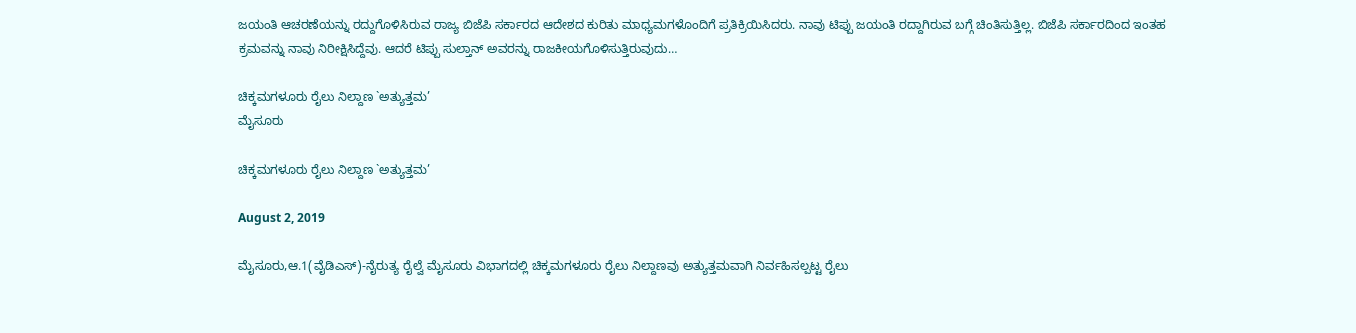ಜಯಂತಿ ಆಚರಣೆಯನ್ನು ರದ್ದುಗೊಳಿಸಿರುವ ರಾಜ್ಯ ಬಿಜೆಪಿ ಸರ್ಕಾರದ ಆದೇಶದ ಕುರಿತು ಮಾಧ್ಯಮಗಳೊಂದಿಗೆ ಪ್ರತಿಕ್ರಿಯಿಸಿದರು. ನಾವು ಟಿಪ್ಪು ಜಯಂತಿ ರದ್ದಾಗಿರುವ ಬಗ್ಗೆ ಚಿಂತಿಸುತ್ತಿಲ್ಲ. ಬಿಜೆಪಿ ಸರ್ಕಾರದಿಂದ ಇಂತಹ ಕ್ರಮವನ್ನು ನಾವು ನಿರೀಕ್ಷಿಸಿದ್ದೆವು. ಆದರೆ ಟಿಪ್ಪು ಸುಲ್ತಾನ್ ಅವರನ್ನು ರಾಜಕೀಯಗೊಳಿಸುತ್ತಿರುವುದು…

ಚಿಕ್ಕಮಗಳೂರು ರೈಲು ನಿಲ್ದಾಣ `ಅತ್ಯುತ್ತಮ’
ಮೈಸೂರು

ಚಿಕ್ಕಮಗಳೂರು ರೈಲು ನಿಲ್ದಾಣ `ಅತ್ಯುತ್ತಮ’

August 2, 2019

ಮೈಸೂರು,ಆ.1(ವೈಡಿಎಸ್)-ನೈರುತ್ಯ ರೈಲ್ವೆ ಮೈಸೂರು ವಿಭಾಗದಲ್ಲಿ ಚಿಕ್ಕಮಗಳೂರು ರೈಲು ನಿಲ್ದಾಣವು ಅತ್ಯುತ್ತಮವಾಗಿ ನಿರ್ವಹಿಸಲ್ಪಟ್ಟ ರೈಲು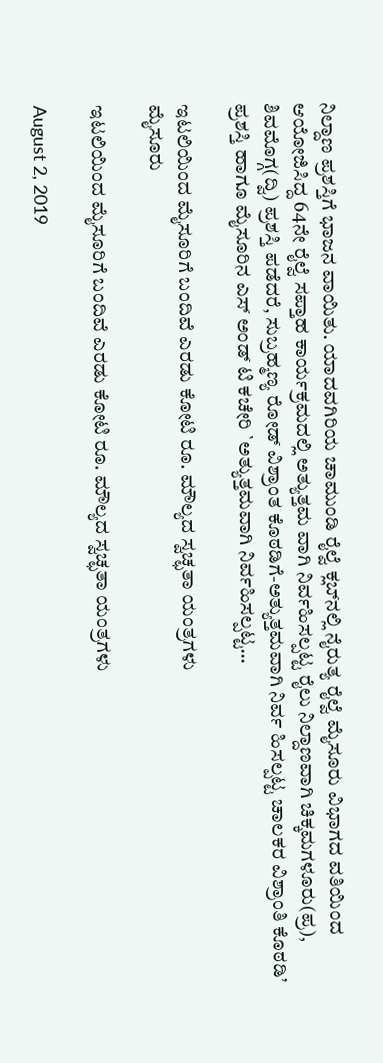ನಿಲ್ದಾಣ ಪ್ರಶಸ್ತಿಗೆ ಭಾಜನ ವಾಯಿತು. ಯಾದವಗಿರಿಯ ಚಾಮುಂಡಿ ರೈಲ್ವೆ ಕ್ಲಬ್‍ನಲ್ಲಿ ನೈರುತ್ಯ ರೈಲ್ವೆ ಮೈಸೂರು ವಿಭಾಗದ ವತಿಯಿಂದ ಆಯೋಜಿಸಿದ್ದ 64ನೇ ರೈಲ್ವೆ ಸಪ್ತಾಹ ಕಾರ್ಯಕ್ರಮದಲ್ಲಿ ಅತ್ಯುತ್ತಮ ವಾಗಿ ನಿರ್ವಹಿಸಲ್ಪಟ್ಟ ರೈಲು ನಿಲ್ದಾಣವಾಗಿ ಚಿಕ್ಕಮಗಳೂರು(ಪ್ರ), ಶಿವಮೊಗ್ಗ(ದ್ವಿ) ಪ್ರಶಸ್ತಿ ಪಡೆದರೆ, ಸುಬ್ರಹ್ಮಣ್ಯ ರೋಡ್ ವಿಶ್ರಾಂತ ಕೊಠಡಿಗೆ-ಅತ್ಯುತ್ತಮವಾಗಿ ನಿರ್ವ ಹಿಸಲ್ಪಟ್ಟ ಚಾಲಕರ ವಿಶ್ರಾಂತಿ ಕೊಠಡಿ’ ಪ್ರಶಸ್ತಿ ಹಾಗೂ ಮೈಸೂರಿನ ಎಸ್ ಅಂಡ್ ಟಿ ಕಚೇರಿ `ಅತ್ಯುತ್ತಮವಾಗಿ ನಿರ್ವಹಿಸಲ್ಪಟ್ಟ…

ಇಟಲಿಯಿಂದ ಮೈಸೂರಿಗೆ ಬಂದಿವೆ ಎರಡು ಕೋಟಿ ರೂ. ಮೌಲ್ಯದ ಸ್ವಚ್ಛತಾ ಯಂತ್ರಗಳು
ಮೈಸೂರು

ಇಟಲಿಯಿಂದ ಮೈಸೂರಿಗೆ ಬಂದಿವೆ ಎರಡು ಕೋಟಿ ರೂ. ಮೌಲ್ಯದ ಸ್ವಚ್ಛತಾ ಯಂತ್ರಗಳು

August 2, 2019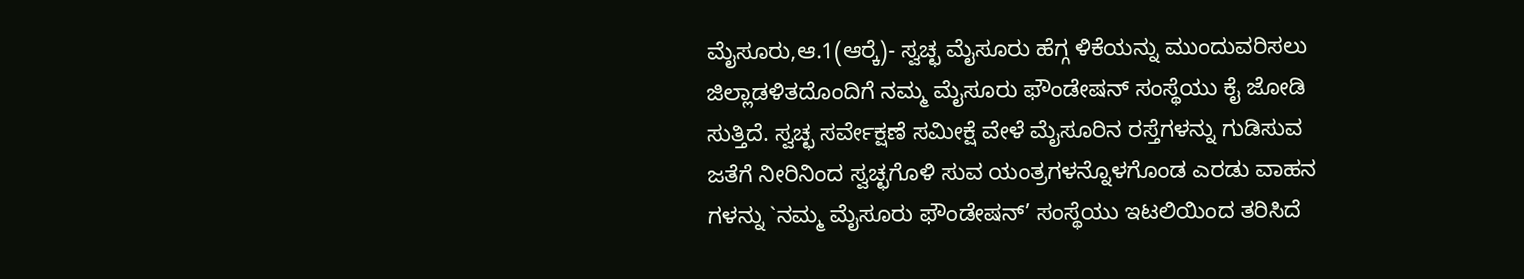ಮೈಸೂರು,ಆ.1(ಆರ್‍ಕೆ)- ಸ್ವಚ್ಛ ಮೈಸೂರು ಹೆಗ್ಗ ಳಿಕೆಯನ್ನು ಮುಂದುವರಿಸಲು ಜಿಲ್ಲಾಡಳಿತದೊಂದಿಗೆ ನಮ್ಮ ಮೈಸೂರು ಫೌಂಡೇಷನ್ ಸಂಸ್ಥೆಯು ಕೈ ಜೋಡಿ ಸುತ್ತಿದೆ. ಸ್ವಚ್ಛ ಸರ್ವೇಕ್ಷಣೆ ಸಮೀಕ್ಷೆ ವೇಳೆ ಮೈಸೂರಿನ ರಸ್ತೆಗಳನ್ನು ಗುಡಿಸುವ ಜತೆಗೆ ನೀರಿನಿಂದ ಸ್ವಚ್ಛಗೊಳಿ ಸುವ ಯಂತ್ರಗಳನ್ನೊಳಗೊಂಡ ಎರಡು ವಾಹನ ಗಳನ್ನು `ನಮ್ಮ ಮೈಸೂರು ಫೌಂಡೇಷನ್’ ಸಂಸ್ಥೆಯು ಇಟಲಿಯಿಂದ ತರಿಸಿದೆ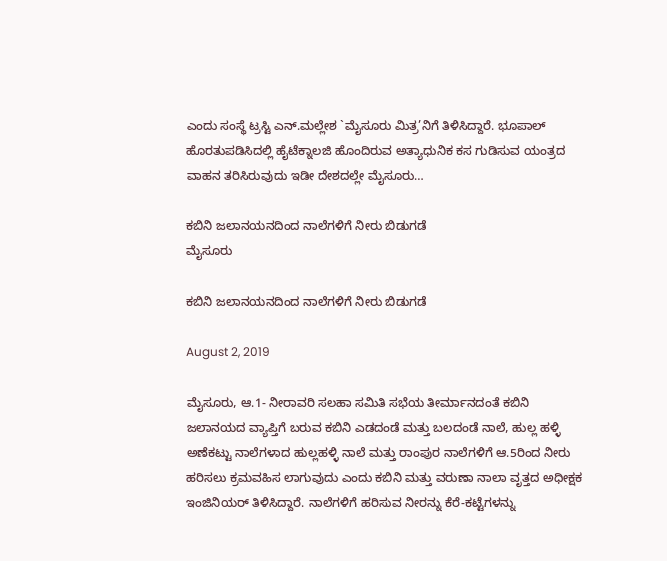ಎಂದು ಸಂಸ್ಥೆ ಟ್ರಸ್ಟಿ ಎನ್.ಮಲ್ಲೇಶ `ಮೈಸೂರು ಮಿತ್ರ’ನಿಗೆ ತಿಳಿಸಿದ್ದಾರೆ. ಭೂಪಾಲ್ ಹೊರತುಪಡಿಸಿದಲ್ಲಿ ಹೈಟೆಕ್ನಾಲಜಿ ಹೊಂದಿರುವ ಅತ್ಯಾಧುನಿಕ ಕಸ ಗುಡಿಸುವ ಯಂತ್ರದ ವಾಹನ ತರಿಸಿರುವುದು ಇಡೀ ದೇಶದಲ್ಲೇ ಮೈಸೂರು…

ಕಬಿನಿ ಜಲಾನಯನದಿಂದ ನಾಲೆಗಳಿಗೆ ನೀರು ಬಿಡುಗಡೆ
ಮೈಸೂರು

ಕಬಿನಿ ಜಲಾನಯನದಿಂದ ನಾಲೆಗಳಿಗೆ ನೀರು ಬಿಡುಗಡೆ

August 2, 2019

ಮೈಸೂರು, ಆ.1- ನೀರಾವರಿ ಸಲಹಾ ಸಮಿತಿ ಸಭೆಯ ತೀರ್ಮಾನದಂತೆ ಕಬಿನಿ ಜಲಾನಯದ ವ್ಯಾಪ್ತಿಗೆ ಬರುವ ಕಬಿನಿ ಎಡದಂಡೆ ಮತ್ತು ಬಲದಂಡೆ ನಾಲೆ, ಹುಲ್ಲ ಹಳ್ಳಿ ಅಣೆಕಟ್ಟು ನಾಲೆಗಳಾದ ಹುಲ್ಲಹಳ್ಳಿ ನಾಲೆ ಮತ್ತು ರಾಂಪುರ ನಾಲೆಗಳಿಗೆ ಆ.5ರಿಂದ ನೀರು ಹರಿಸಲು ಕ್ರಮವಹಿಸ ಲಾಗುವುದು ಎಂದು ಕಬಿನಿ ಮತ್ತು ವರುಣಾ ನಾಲಾ ವೃತ್ತದ ಅಧೀಕ್ಷಕ ಇಂಜಿನಿಯರ್ ತಿಳಿಸಿದ್ದಾರೆ. ನಾಲೆಗಳಿಗೆ ಹರಿಸುವ ನೀರನ್ನು ಕೆರೆ-ಕಟ್ಟೆಗಳನ್ನು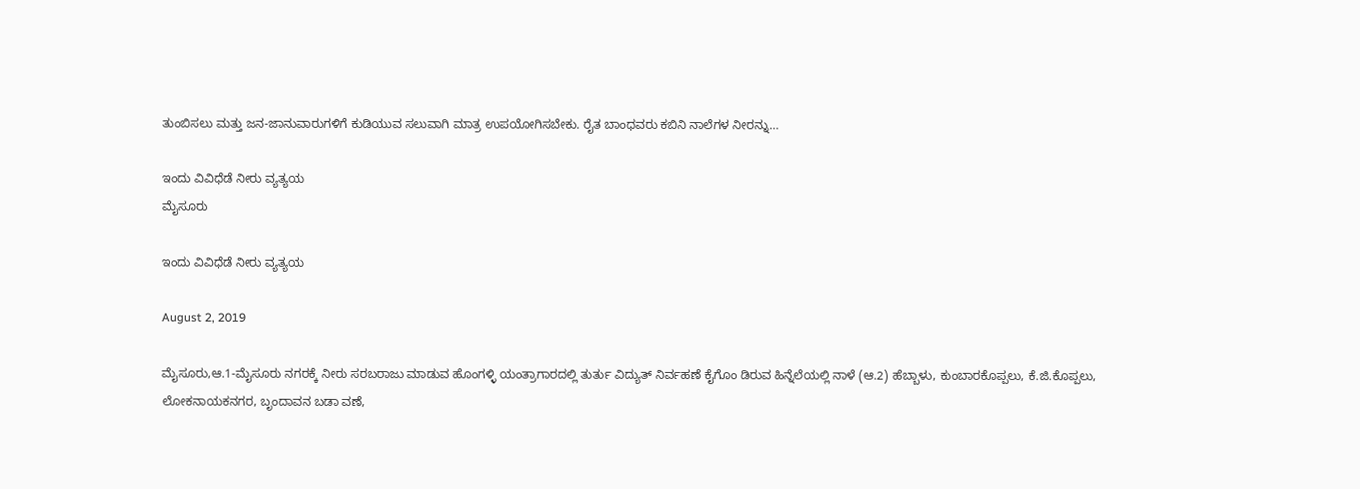ತುಂಬಿಸಲು ಮತ್ತು ಜನ-ಜಾನುವಾರುಗಳಿಗೆ ಕುಡಿಯುವ ಸಲುವಾಗಿ ಮಾತ್ರ ಉಪಯೋಗಿಸಬೇಕು. ರೈತ ಬಾಂಧವರು ಕಬಿನಿ ನಾಲೆಗಳ ನೀರನ್ನು…

ಇಂದು ವಿವಿಧೆಡೆ ನೀರು ವ್ಯತ್ಯಯ
ಮೈಸೂರು

ಇಂದು ವಿವಿಧೆಡೆ ನೀರು ವ್ಯತ್ಯಯ

August 2, 2019

ಮೈಸೂರು,ಆ.1-ಮೈಸೂರು ನಗರಕ್ಕೆ ನೀರು ಸರಬರಾಜು ಮಾಡುವ ಹೊಂಗಳ್ಳಿ ಯಂತ್ರಾಗಾರದಲ್ಲಿ ತುರ್ತು ವಿದ್ಯುತ್ ನಿರ್ವಹಣೆ ಕೈಗೊಂ ಡಿರುವ ಹಿನ್ನೆಲೆಯಲ್ಲಿ ನಾಳೆ (ಆ.2) ಹೆಬ್ಬಾಳು, ಕುಂಬಾರಕೊಪ್ಪಲು, ಕೆ.ಜಿ.ಕೊಪ್ಪಲು, ಲೋಕನಾಯಕನಗರ, ಬೃಂದಾವನ ಬಡಾ ವಣೆ,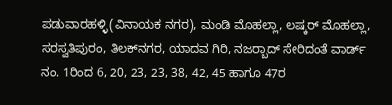ಪಡುವಾರಹಳ್ಳಿ(ವಿನಾಯಕ ನಗರ), ಮಂಡಿ ಮೊಹಲ್ಲಾ, ಲಷ್ಕರ್ ಮೊಹಲ್ಲಾ, ಸರಸ್ವತಿಪುರಂ, ತಿಲಕ್‍ನಗರ, ಯಾದವ ಗಿರಿ, ನಜರ್‍ಬಾದ್ ಸೇರಿದಂತೆ ವಾರ್ಡ್ ನಂ. 1ರಿಂದ 6, 20, 23, 23, 38, 42, 45 ಹಾಗೂ 47ರ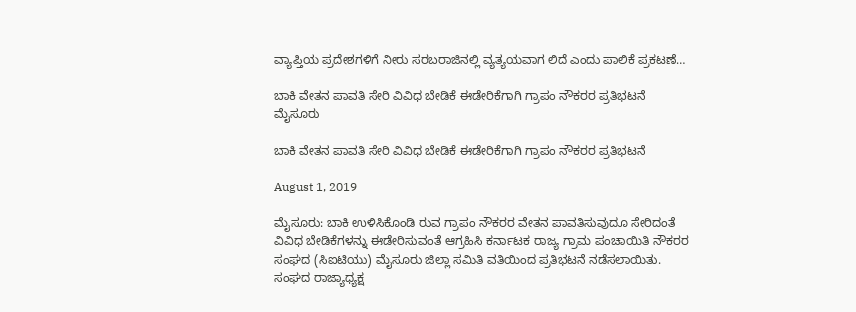ವ್ಯಾಪ್ತಿಯ ಪ್ರದೇಶಗಳಿಗೆ ನೀರು ಸರಬರಾಜಿನಲ್ಲಿ ವ್ಯತ್ಯಯವಾಗ ಲಿದೆ ಎಂದು ಪಾಲಿಕೆ ಪ್ರಕಟಣೆ…

ಬಾಕಿ ವೇತನ ಪಾವತಿ ಸೇರಿ ವಿವಿಧ ಬೇಡಿಕೆ ಈಡೇರಿಕೆಗಾಗಿ ಗ್ರಾಪಂ ನೌಕರರ ಪ್ರತಿಭಟನೆ
ಮೈಸೂರು

ಬಾಕಿ ವೇತನ ಪಾವತಿ ಸೇರಿ ವಿವಿಧ ಬೇಡಿಕೆ ಈಡೇರಿಕೆಗಾಗಿ ಗ್ರಾಪಂ ನೌಕರರ ಪ್ರತಿಭಟನೆ

August 1, 2019

ಮೈಸೂರು: ಬಾಕಿ ಉಳಿಸಿಕೊಂಡಿ ರುವ ಗ್ರಾಪಂ ನೌಕರರ ವೇತನ ಪಾವತಿಸುವುದೂ ಸೇರಿದಂತೆ ವಿವಿಧ ಬೇಡಿಕೆಗಳನ್ನು ಈಡೇರಿಸುವಂತೆ ಆಗ್ರಹಿಸಿ ಕರ್ನಾಟಕ ರಾಜ್ಯ ಗ್ರಾಮ ಪಂಚಾಯಿತಿ ನೌಕರರ ಸಂಘದ (ಸಿಐಟಿಯು) ಮೈಸೂರು ಜಿಲ್ಲಾ ಸಮಿತಿ ವತಿಯಿಂದ ಪ್ರತಿಭಟನೆ ನಡೆಸಲಾಯಿತು. ಸಂಘದ ರಾಜ್ಯಾಧ್ಯಕ್ಷ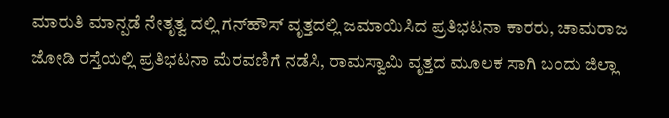ಮಾರುತಿ ಮಾನ್ಪಡೆ ನೇತೃತ್ವ ದಲ್ಲಿ ಗನ್‍ಹೌಸ್ ವೃತ್ತದಲ್ಲಿ ಜಮಾಯಿಸಿದ ಪ್ರತಿಭಟನಾ ಕಾರರು, ಚಾಮರಾಜ ಜೋಡಿ ರಸ್ತೆಯಲ್ಲಿ ಪ್ರತಿಭಟನಾ ಮೆರವಣಿಗೆ ನಡೆಸಿ, ರಾಮಸ್ವಾಮಿ ವೃತ್ತದ ಮೂಲಕ ಸಾಗಿ ಬಂದು ಜಿಲ್ಲಾ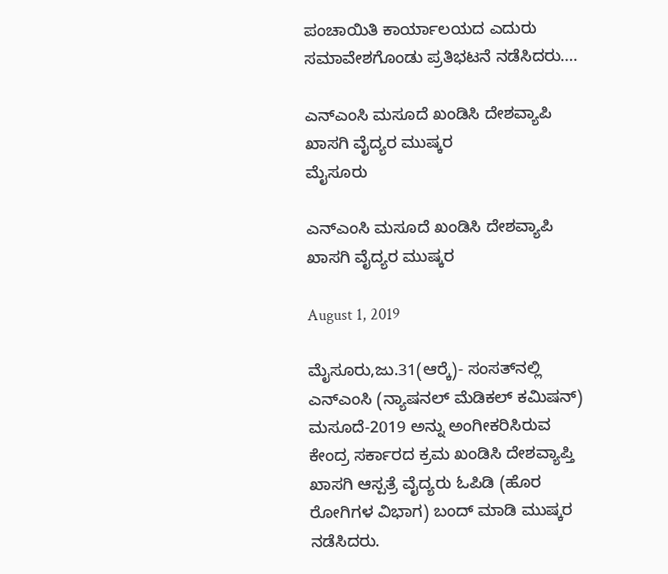ಪಂಚಾಯಿತಿ ಕಾರ್ಯಾಲಯದ ಎದುರು ಸಮಾವೇಶಗೊಂಡು ಪ್ರತಿಭಟನೆ ನಡೆಸಿದರು….

ಎನ್‍ಎಂಸಿ ಮಸೂದೆ ಖಂಡಿಸಿ ದೇಶವ್ಯಾಪಿ ಖಾಸಗಿ ವೈದ್ಯರ ಮುಷ್ಕರ
ಮೈಸೂರು

ಎನ್‍ಎಂಸಿ ಮಸೂದೆ ಖಂಡಿಸಿ ದೇಶವ್ಯಾಪಿ ಖಾಸಗಿ ವೈದ್ಯರ ಮುಷ್ಕರ

August 1, 2019

ಮೈಸೂರು,ಜು.31(ಆರ್‍ಕೆ)- ಸಂಸತ್‍ನಲ್ಲಿ ಎನ್‍ಎಂಸಿ (ನ್ಯಾಷನಲ್ ಮೆಡಿಕಲ್ ಕಮಿಷನ್) ಮಸೂದೆ-2019 ಅನ್ನು ಅಂಗೀಕರಿಸಿರುವ ಕೇಂದ್ರ ಸರ್ಕಾರದ ಕ್ರಮ ಖಂಡಿಸಿ ದೇಶವ್ಯಾಪ್ತಿ ಖಾಸಗಿ ಆಸ್ಪತ್ರೆ ವೈದ್ಯರು ಓಪಿಡಿ (ಹೊರ ರೋಗಿಗಳ ವಿಭಾಗ) ಬಂದ್ ಮಾಡಿ ಮುಷ್ಕರ ನಡೆಸಿದರು.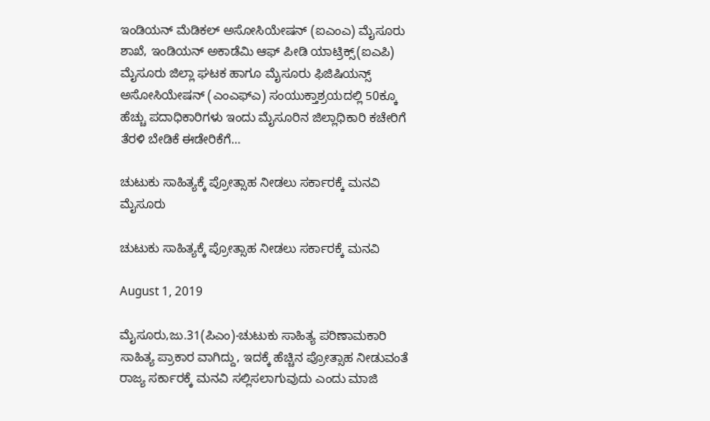ಇಂಡಿಯನ್ ಮೆಡಿಕಲ್ ಅಸೋಸಿಯೇಷನ್ (ಐಎಂಎ) ಮೈಸೂರು ಶಾಖೆ, ಇಂಡಿಯನ್ ಅಕಾಡೆಮಿ ಆಫ್ ಪೀಡಿ ಯಾಟ್ರಿಕ್ಸ್(ಐಎಪಿ) ಮೈಸೂರು ಜಿಲ್ಲಾ ಘಟಕ ಹಾಗೂ ಮೈಸೂರು ಫಿಜಿಷಿಯನ್ಸ್ ಅಸೋಸಿಯೇಷನ್ (ಎಂಎಫ್‍ಎ) ಸಂಯುಕ್ತಾಶ್ರಯದಲ್ಲಿ 50ಕ್ಕೂ ಹೆಚ್ಚು ಪದಾಧಿಕಾರಿಗಳು ಇಂದು ಮೈಸೂರಿನ ಜಿಲ್ಲಾಧಿಕಾರಿ ಕಚೇರಿಗೆ ತೆರಳಿ ಬೇಡಿಕೆ ಈಡೇರಿಕೆಗೆ…

ಚುಟುಕು ಸಾಹಿತ್ಯಕ್ಕೆ ಪ್ರೋತ್ಸಾಹ ನೀಡಲು ಸರ್ಕಾರಕ್ಕೆ ಮನವಿ
ಮೈಸೂರು

ಚುಟುಕು ಸಾಹಿತ್ಯಕ್ಕೆ ಪ್ರೋತ್ಸಾಹ ನೀಡಲು ಸರ್ಕಾರಕ್ಕೆ ಮನವಿ

August 1, 2019

ಮೈಸೂರು,ಜು.31(ಪಿಎಂ)-ಚುಟುಕು ಸಾಹಿತ್ಯ ಪರಿಣಾಮಕಾರಿ ಸಾಹಿತ್ಯ ಪ್ರಾಕಾರ ವಾಗಿದ್ದು, ಇದಕ್ಕೆ ಹೆಚ್ಚಿನ ಪ್ರೋತ್ಸಾಹ ನೀಡುವಂತೆ ರಾಜ್ಯ ಸರ್ಕಾರಕ್ಕೆ ಮನವಿ ಸಲ್ಲಿಸಲಾಗುವುದು ಎಂದು ಮಾಜಿ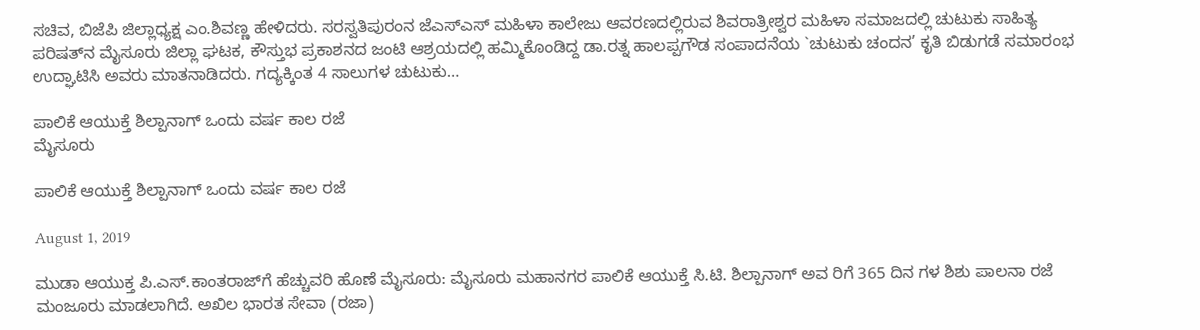ಸಚಿವ, ಬಿಜೆಪಿ ಜಿಲ್ಲಾಧ್ಯಕ್ಷ ಎಂ.ಶಿವಣ್ಣ ಹೇಳಿದರು. ಸರಸ್ವತಿಪುರಂನ ಜೆಎಸ್‍ಎಸ್ ಮಹಿಳಾ ಕಾಲೇಜು ಆವರಣದಲ್ಲಿರುವ ಶಿವರಾತ್ರೀಶ್ವರ ಮಹಿಳಾ ಸಮಾಜದಲ್ಲಿ ಚುಟುಕು ಸಾಹಿತ್ಯ ಪರಿಷತ್‍ನ ಮೈಸೂರು ಜಿಲ್ಲಾ ಘಟಕ, ಕೌಸ್ತುಭ ಪ್ರಕಾಶನದ ಜಂಟಿ ಆಶ್ರಯದಲ್ಲಿ ಹಮ್ಮಿಕೊಂಡಿದ್ದ ಡಾ.ರತ್ನ ಹಾಲಪ್ಪಗೌಡ ಸಂಪಾದನೆಯ `ಚುಟುಕು ಚಂದನ’ ಕೃತಿ ಬಿಡುಗಡೆ ಸಮಾರಂಭ ಉದ್ಘಾಟಿಸಿ ಅವರು ಮಾತನಾಡಿದರು. ಗದ್ಯಕ್ಕಿಂತ 4 ಸಾಲುಗಳ ಚುಟುಕು…

ಪಾಲಿಕೆ ಆಯುಕ್ತೆ ಶಿಲ್ಪಾನಾಗ್ ಒಂದು ವರ್ಷ ಕಾಲ ರಜೆ
ಮೈಸೂರು

ಪಾಲಿಕೆ ಆಯುಕ್ತೆ ಶಿಲ್ಪಾನಾಗ್ ಒಂದು ವರ್ಷ ಕಾಲ ರಜೆ

August 1, 2019

ಮುಡಾ ಆಯುಕ್ತ ಪಿ.ಎಸ್.ಕಾಂತರಾಜ್‍ಗೆ ಹೆಚ್ಚುವರಿ ಹೊಣೆ ಮೈಸೂರು: ಮೈಸೂರು ಮಹಾನಗರ ಪಾಲಿಕೆ ಆಯುಕ್ತೆ ಸಿ.ಟಿ. ಶಿಲ್ಪಾನಾಗ್ ಅವ ರಿಗೆ 365 ದಿನ ಗಳ ಶಿಶು ಪಾಲನಾ ರಜೆ ಮಂಜೂರು ಮಾಡಲಾಗಿದೆ. ಅಖಿಲ ಭಾರತ ಸೇವಾ (ರಜಾ)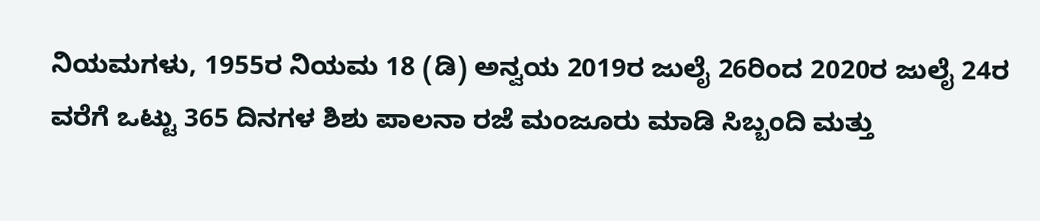ನಿಯಮಗಳು, 1955ರ ನಿಯಮ 18 (ಡಿ) ಅನ್ವಯ 2019ರ ಜುಲೈ 26ರಿಂದ 2020ರ ಜುಲೈ 24ರ ವರೆಗೆ ಒಟ್ಟು 365 ದಿನಗಳ ಶಿಶು ಪಾಲನಾ ರಜೆ ಮಂಜೂರು ಮಾಡಿ ಸಿಬ್ಬಂದಿ ಮತ್ತು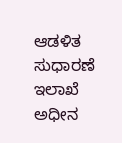ಆಡಳಿತ ಸುಧಾರಣೆ ಇಲಾಖೆ ಅಧೀನ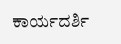ಕಾರ್ಯದರ್ಶಿ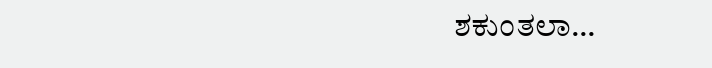ಶಕುಂತಲಾ…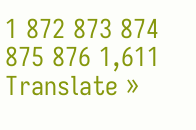1 872 873 874 875 876 1,611
Translate »